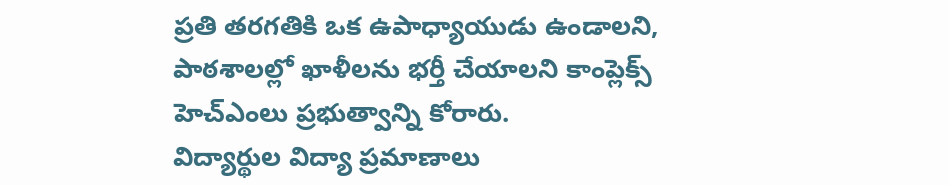ప్రతి తరగతికి ఒక ఉపాధ్యాయుడు ఉండాలని, పాఠశాలల్లో ఖాళీలను భర్తీ చేయాలని కాంప్లెక్స్ హెచ్ఎంలు ప్రభుత్వాన్ని కోరారు.
విద్యార్థుల విద్యా ప్రమాణాలు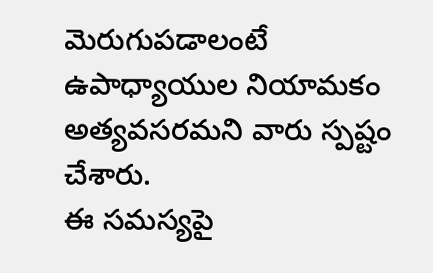మెరుగుపడాలంటే ఉపాధ్యాయుల నియామకం అత్యవసరమని వారు స్పష్టం చేశారు.
ఈ సమస్యపై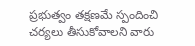ప్రభుత్వం తక్షణమే స్పందించి చర్యలు తీసుకోవాలని వారు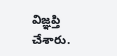విజ్ఞప్తి చేశారు.